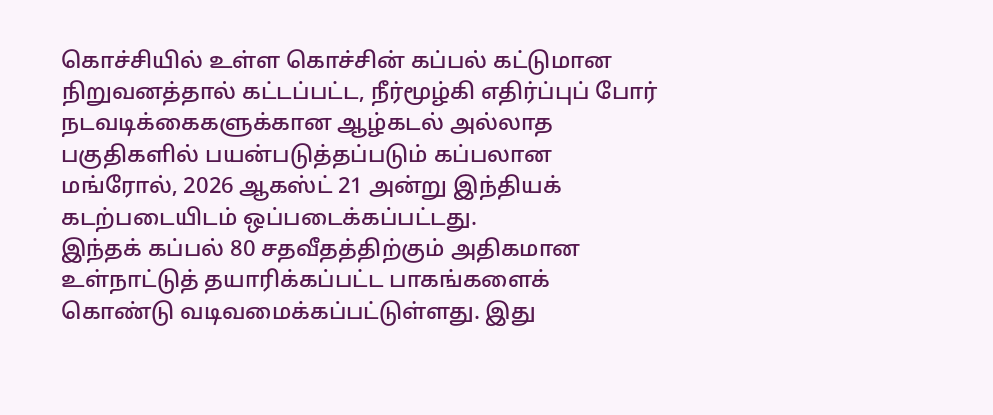கொச்சியில் உள்ள கொச்சின் கப்பல் கட்டுமான நிறுவனத்தால் கட்டப்பட்ட, நீர்மூழ்கி எதிர்ப்புப் போர் நடவடிக்கைகளுக்கான ஆழ்கடல் அல்லாத பகுதிகளில் பயன்படுத்தப்படும் கப்பலான மங்ரோல், 2026 ஆகஸ்ட் 21 அன்று இந்தியக் கடற்படையிடம் ஒப்படைக்கப்பட்டது.
இந்தக் கப்பல் 80 சதவீதத்திற்கும் அதிகமான உள்நாட்டுத் தயாரிக்கப்பட்ட பாகங்களைக் கொண்டு வடிவமைக்கப்பட்டுள்ளது. இது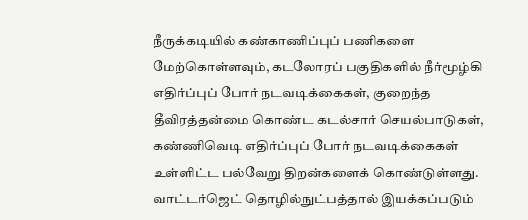நீருக்கடியில் கண்காணிப்புப் பணிகளை மேற்கொள்ளவும், கடலோரப் பகுதிகளில் நீர்மூழ்கி எதிர்ப்புப் போர் நடவடிக்கைகள், குறைந்த தீவிரத்தன்மை கொண்ட கடல்சார் செயல்பாடுகள், கண்ணிவெடி எதிர்ப்புப் போர் நடவடிக்கைகள் உள்ளிட்ட பல்வேறு திறன்களைக் கொண்டுள்ளது. வாட்டர்ஜெட் தொழில்நுட்பத்தால் இயக்கப்படும்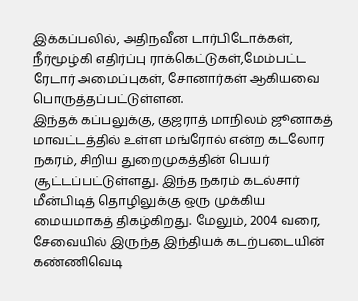இக்கப்பலில், அதிநவீன டார்பிடோக்கள், நீர்மூழ்கி எதிர்ப்பு ராக்கெட்டுகள்,மேம்பட்ட ரேடார் அமைப்புகள், சோனார்கள் ஆகியவை பொருத்தப்பட்டுள்ளன.
இந்தக் கப்பலுக்கு, குஜராத் மாநிலம் ஜூனாகத் மாவட்டத்தில் உள்ள மங்ரோல் என்ற கடலோர நகரம், சிறிய துறைமுகத்தின் பெயர் சூட்டப்பட்டுள்ளது. இந்த நகரம் கடல்சார் மீன்பிடித் தொழிலுக்கு ஒரு முக்கிய மையமாகத் திகழ்கிறது. மேலும், 2004 வரை, சேவையில் இருந்த இந்தியக் கடற்படையின் கண்ணிவெடி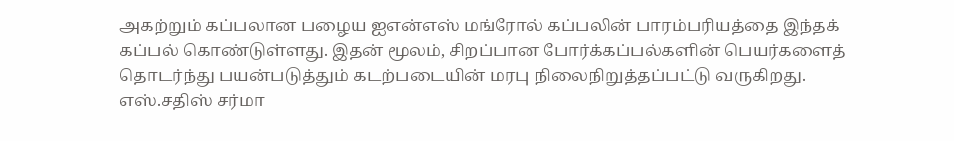அகற்றும் கப்பலான பழைய ஐஎன்எஸ் மங்ரோல் கப்பலின் பாரம்பரியத்தை இந்தக் கப்பல் கொண்டுள்ளது. இதன் மூலம், சிறப்பான போர்க்கப்பல்களின் பெயர்களைத் தொடர்ந்து பயன்படுத்தும் கடற்படையின் மரபு நிலைநிறுத்தப்பட்டு வருகிறது.
எஸ்.சதிஸ் சர்மா